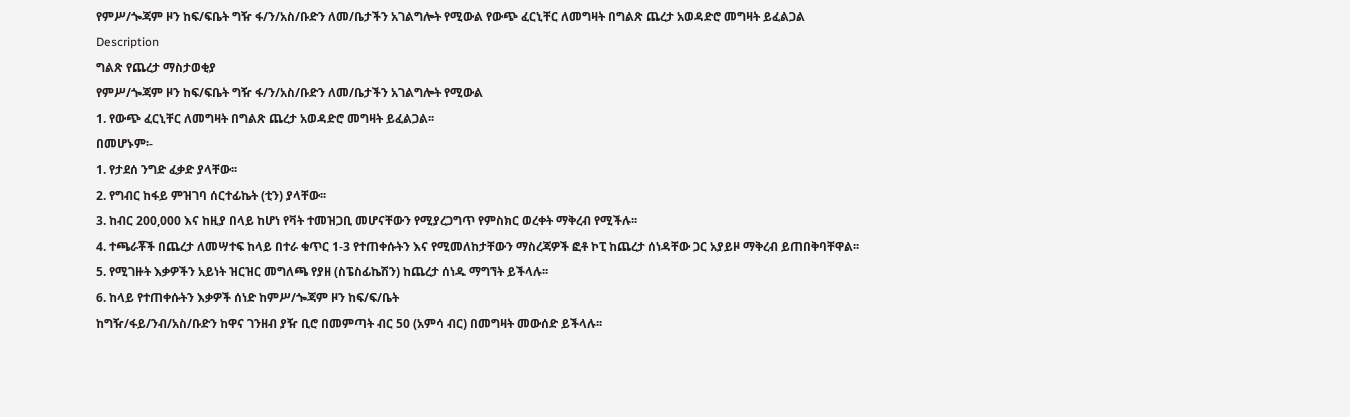የምሥ/ጐጃም ዞን ከፍ/ፍቤት ግዥ ፋ/ን/አስ/ቡድን ለመ/ቤታችን አገልግሎት የሚውል የውጭ ፈርኒቸር ለመግዛት በግልጽ ጨረታ አወዳድሮ መግዛት ይፈልጋል
Description
ግልጽ የጨረታ ማስታወቂያ
የምሥ/ጐጃም ዞን ከፍ/ፍቤት ግዥ ፋ/ን/አስ/ቡድን ለመ/ቤታችን አገልግሎት የሚውል
1. የውጭ ፈርኒቸር ለመግዛት በግልጽ ጨረታ አወዳድሮ መግዛት ይፈልጋል፡፡
በመሆኑም፡-
1. የታደሰ ንግድ ፈቃድ ያላቸው፡፡
2. የግብር ከፋይ ምዝገባ ሰርተፊኬት (ቲን) ያላቸው፡፡
3. ከብር 200,000 እና ከዚያ በላይ ከሆነ የቫት ተመዝጋቢ መሆናቸውን የሚያረጋግጥ የምስክር ወረቀት ማቅረብ የሚችሉ፡፡
4. ተጫራቾች በጨረታ ለመሣተፍ ከላይ በተራ ቁጥር 1-3 የተጠቀሱትን እና የሚመለከታቸውን ማስረጃዎች ፎቶ ኮፒ ከጨረታ ሰነዳቸው ጋር አያይዞ ማቅረብ ይጠበቅባቸዋል፡፡
5. የሚገዙት እቃዎችን አይነት ዝርዝር መግለጫ የያዘ (ስፔስፊኬሽን) ከጨረታ ሰነዱ ማግኘት ይችላሉ፡፡
6. ከላይ የተጠቀሱትን እቃዎች ሰነድ ከምሥ/ጐጃም ዞን ከፍ/ፍ/ቤት
ከግዥ/ፋይ/ንብ/አስ/ቡድን ከዋና ገንዘብ ያዥ ቢሮ በመምጣት ብር 50 (አምሳ ብር) በመግዛት መውሰድ ይችላሉ፡፡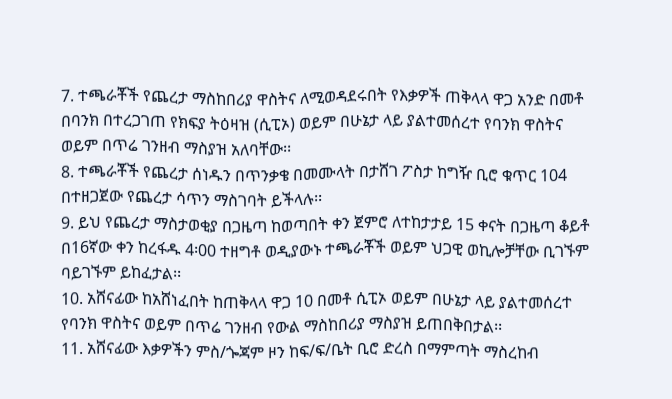7. ተጫራቾች የጨረታ ማስከበሪያ ዋስትና ለሚወዳደሩበት የእቃዎች ጠቅላላ ዋጋ አንድ በመቶ በባንክ በተረጋገጠ የክፍያ ትዕዛዝ (ሲፒኦ) ወይም በሁኔታ ላይ ያልተመሰረተ የባንክ ዋስትና ወይም በጥሬ ገንዘብ ማስያዝ አለባቸው፡፡
8. ተጫራቾች የጨረታ ሰነዱን በጥንቃቄ በመሙላት በታሸገ ፖስታ ከግዥ ቢሮ ቁጥር 104 በተዘጋጀው የጨረታ ሳጥን ማስገባት ይችላሉ፡፡
9. ይህ የጨረታ ማስታወቂያ በጋዜጣ ከወጣበት ቀን ጀምሮ ለተከታታይ 15 ቀናት በጋዜጣ ቆይቶ በ16ኛው ቀን ከረፋዱ 4፡00 ተዘግቶ ወዲያውኑ ተጫራቾች ወይም ህጋዊ ወኪሎቻቸው ቢገኙም ባይገኙም ይከፈታል፡፡
10. አሸናፊው ከአሸነፈበት ከጠቅላላ ዋጋ 10 በመቶ ሲፒኦ ወይም በሁኔታ ላይ ያልተመሰረተ የባንክ ዋስትና ወይም በጥሬ ገንዘብ የውል ማስከበሪያ ማስያዝ ይጠበቅበታል፡፡
11. አሸናፊው እቃዎችን ምስ/ጐጃም ዞን ከፍ/ፍ/ቤት ቢሮ ድረስ በማምጣት ማስረከብ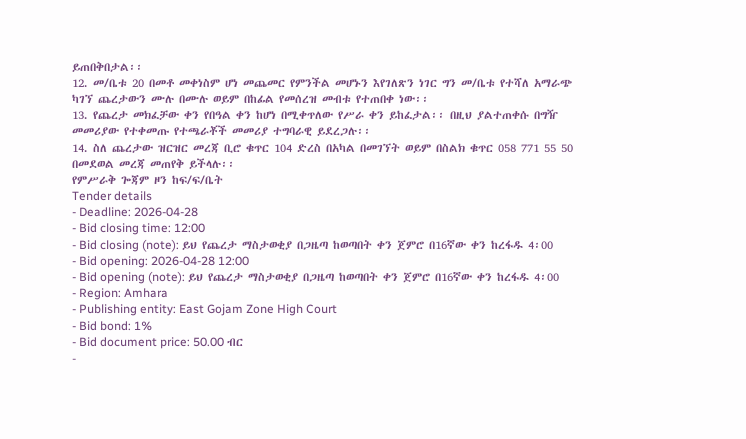ይጠበቅበታል፡፡
12. መ/ቤቱ 20 በመቶ መቀነስም ሆነ መጨመር የምንችል መሆኑን እየገለጽን ነገር ግን መ/ቤቱ የተሻለ አማራጭ ካገኘ ጨረታውን ሙሉ በሙሉ ወይም በከፊል የመሰረዝ መብቱ የተጠበቀ ነው፡፡
13. የጨረታ መክፈቻው ቀን የበዓል ቀን ከሆነ በሚቀጥለው የሥራ ቀን ይከፈታል፡፡ በዚህ ያልተጠቀሱ በግዥ መመሪያው የተቀመጡ የተጫራቾች መመሪያ ተግባራዊ ይደረጋሉ፡፡
14. ስለ ጨረታው ዝርዝር መረጃ ቢሮ ቁጥር 104 ድረስ በአካል በመገኘት ወይም በስልክ ቁጥር 058 771 55 50 በመደወል መረጃ መጠየቅ ይችላሉ፡፡
የምሥራቅ ጐጃም ዞን ከፍ/ፍ/ቤት
Tender details
- Deadline: 2026-04-28
- Bid closing time: 12:00
- Bid closing (note): ይህ የጨረታ ማስታወቂያ በጋዜጣ ከወጣበት ቀን ጀምሮ በ16ኛው ቀን ከረፋዱ 4፡00
- Bid opening: 2026-04-28 12:00
- Bid opening (note): ይህ የጨረታ ማስታወቂያ በጋዜጣ ከወጣበት ቀን ጀምሮ በ16ኛው ቀን ከረፋዱ 4፡00
- Region: Amhara
- Publishing entity: East Gojam Zone High Court
- Bid bond: 1%
- Bid document price: 50.00 ብር
-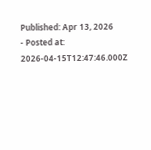Published: Apr 13, 2026
- Posted at: 2026-04-15T12:47:46.000Z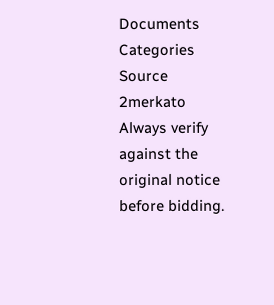Documents
Categories
Source
2merkato
Always verify against the original notice before bidding.